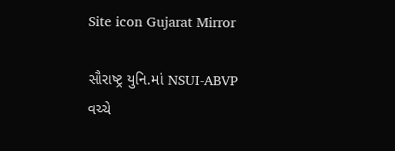Site icon Gujarat Mirror

સૌરાષ્ટ્ર યુનિ.માં NSUI-ABVP વચ્ચે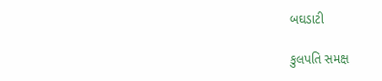બઘડાટી

કુલપતિ સમક્ષ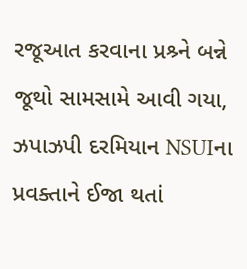રજૂઆત કરવાના પ્રશ્ર્ને બન્ને જૂથો સામસામે આવી ગયા, ઝપાઝપી દરમિયાન NSUIના પ્રવક્તાને ઈજા થતાં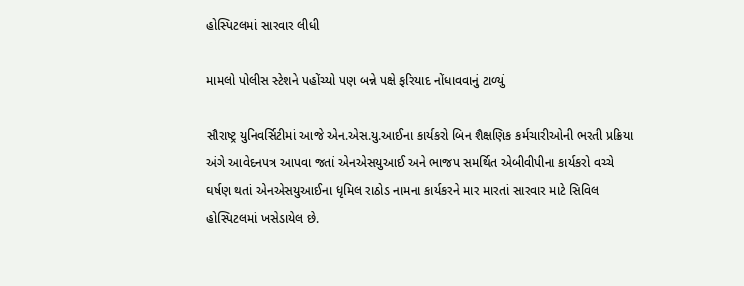હોસ્પિટલમાં સારવાર લીધી

મામલો પોલીસ સ્ટેશને પહોંચ્યો પણ બન્ને પક્ષે ફરિયાદ નોંધાવવાનું ટાળ્યું

સૌરાષ્ટ્ર યુનિવર્સિટીમાં આજે એન.એસ.યુ.આઈના કાર્યકરો બિન શૈક્ષણિક કર્મચારીઓની ભરતી પ્રક્રિયા અંગે આવેદનપત્ર આપવા જતાં એનએસયુઆઈ અને ભાજપ સમર્થિત એબીવીપીના કાર્યકરો વચ્ચે ઘર્ષણ થતાં એનએસયુઆઈના ધૃમિલ રાઠોડ નામના કાર્યકરને માર મારતાં સારવાર માટે સિવિલ હોસ્પિટલમાં ખસેડાયેલ છે.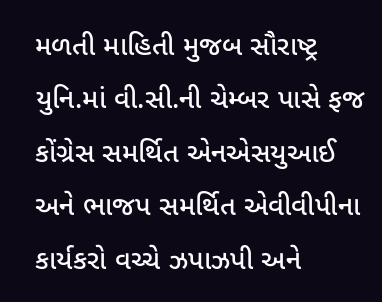મળતી માહિતી મુજબ સૌરાષ્ટ્ર યુનિ.માં વી.સી.ની ચેમ્બર પાસે ફજ કોંગ્રેસ સમર્થિત એનએસયુઆઈ અને ભાજપ સમર્થિત એવીવીપીના કાર્યકરો વચ્ચે ઝપાઝપી અને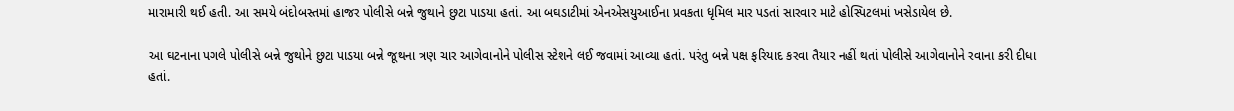મારામારી થઈ હતી. આ સમયે બંદોબસ્તમાં હાજર પોલીસે બન્ને જુથાને છુટા પાડયા હતાં. આ બઘડાટીમાં એનએસયુઆઈના પ્રવકતા ધૃમિલ માર પડતાં સારવાર માટે હોસ્પિટલમાં ખસેડાયેલ છે.

આ ઘટનાના પગલે પોલીસે બન્ને જુથોને છુટા પાડયા બન્ને જૂથના ત્રણ ચાર આગેવાનોને પોલીસ સ્ટેશને લઈ જવામાં આવ્યા હતાં. પરંતુ બન્ને પક્ષ ફરિયાદ કરવા તૈયાર નહીં થતાં પોલીસે આગેવાનોને રવાના કરી દીધા હતાં.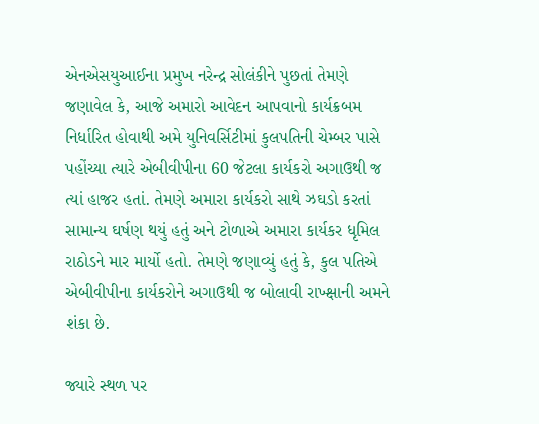એનએસયુઆઈના પ્રમુખ નરેન્દ્ર સોલંકીને પુછતાં તેમણે જણાવેલ કે, આજે અમારો આવેદન આપવાનો કાર્યક્રબમ નિર્ધારિત હોવાથી અમે યુનિવર્સિટીમાં કુલપતિની ચેમ્બર પાસે પહોંચ્યા ત્યારે એબીવીપીના 60 જેટલા કાર્યકરો અગાઉથી જ ત્યાં હાજર હતાં. તેમણે અમારા કાર્યકરો સાથે ઝઘડો કરતાં સામાન્ય ઘર્ષણ થયું હતું અને ટોળાએ અમારા કાર્યકર ધૃમિલ રાઠોડને માર માર્યો હતો. તેમણે જણાવ્યું હતું કે, કુલ પતિએ એબીવીપીના કાર્યકરોને અગાઉથી જ બોલાવી રાખ્ક્ષાની અમને શંકા છે.

જ્યારે સ્થળ પર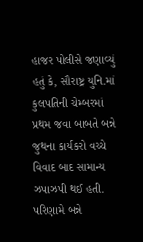હાજર પોલીસે જણાવ્યું હતું કે, સૌરાષ્ટ્ર યુનિ.માં કુલપતિની ચેમ્બરમાં પ્રથમ જવા બાબતે બન્ને જુથના કાર્યકરો વચ્ચે વિવાદ બાદ સામાન્ય ઝપાઝપી થઈ હતી. પરિણામે બન્ને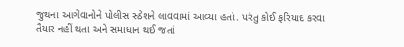જુથના આગેવાનોને પોલીસ સ્ઠેશને લાવવામાં આવ્યા હતાં. પરંતુ કોઈ ફરિયાદ કરવા તૈયાર નહીં થતા અને સમાધાન થઈ જતાં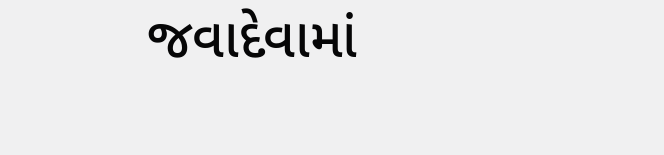જવાદેવામાં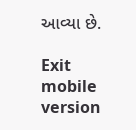આવ્યા છે.

Exit mobile version